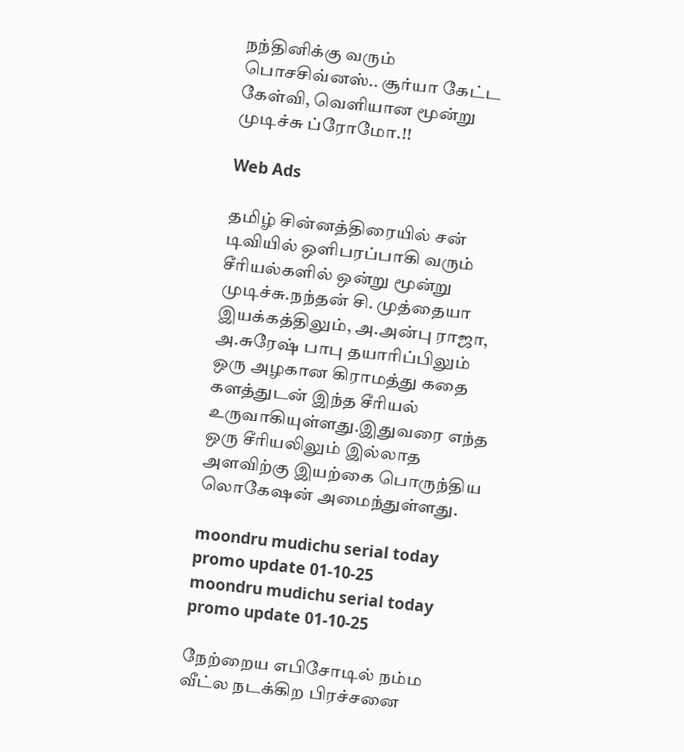நந்தினிக்கு வரும் பொசசிவ்னஸ்.. சூர்யா கேட்ட கேள்வி, வெளியான மூன்று முடிச்சு ப்ரோமோ.!!

Web Ads

தமிழ் சின்னத்திரையில் சன் டிவியில் ஒளிபரப்பாகி வரும் சீரியல்களில் ஒன்று மூன்று முடிச்சு.நந்தன் சி. முத்தையா இயக்கத்திலும், அ.அன்பு ராஜா, அ.சுரேஷ் பாபு தயாரிப்பிலும் ஒரு அழகான கிராமத்து கதை களத்துடன் இந்த சீரியல் உருவாகியுள்ளது.இதுவரை எந்த ஒரு சீரியலிலும் இல்லாத அளவிற்கு இயற்கை பொருந்திய லொகேஷன் அமைந்துள்ளது.

moondru mudichu serial today promo update 01-10-25
moondru mudichu serial today promo update 01-10-25

நேற்றைய எபிசோடில் நம்ம வீட்ல நடக்கிற பிரச்சனை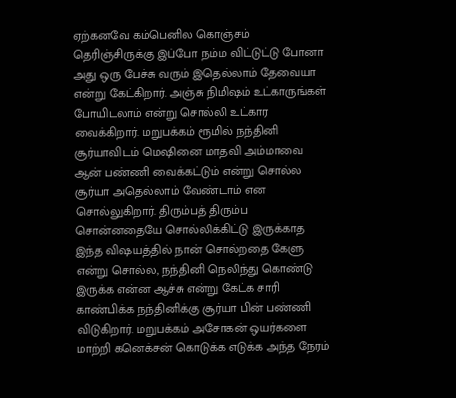ஏற்கனவே கம்பெனில கொஞ்சம் தெரிஞ்சிருக்கு இப்போ நம்ம விட்டுட்டு போனா அது ஒரு பேச்சு வரும் இதெல்லாம் தேவையா என்று கேட்கிறார். அஞ்சு நிமிஷம் உட்காருங்கள் போயிடலாம் என்று சொல்லி உட்கார வைக்கிறார். மறுபக்கம் ரூமில் நந்தினி சூர்யாவிடம் மெஷினை மாதவி அம்மாவை ஆன் பண்ணி வைக்கட்டும் என்று சொல்ல சூர்யா அதெல்லாம் வேண்டாம் என சொல்லுகிறார். திரும்பத் திரும்ப சொன்னதையே சொல்லிக்கிட்டு இருக்காத இந்த விஷயத்தில் நான் சொல்றதை கேளு என்று சொல்ல, நந்தினி நெலிந்து கொண்டு இருக்க என்ன ஆச்சு என்று கேட்க சாரி காண்பிக்க நந்தினிக்கு சூர்யா பின் பண்ணி விடுகிறார். மறுபக்கம் அசோகன் ஒயர்களை மாற்றி கனெக்சன் கொடுக்க எடுக்க அந்த நேரம்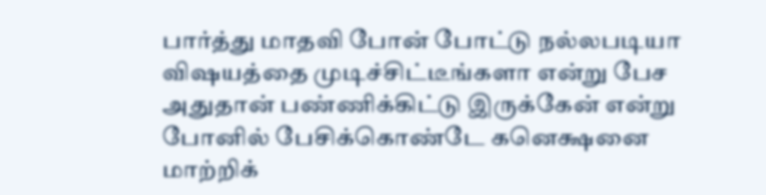பார்த்து மாதவி போன் போட்டு நல்லபடியா விஷயத்தை முடிச்சிட்டீங்களா என்று பேச அதுதான் பண்ணிக்கிட்டு இருக்கேன் என்று போனில் பேசிக்கொண்டே கனெக்ஷனை மாற்றிக்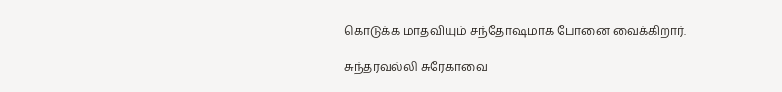கொடுக்க மாதவியும் சந்தோஷமாக போனை வைக்கிறார்.

சுந்தரவல்லி சுரேகாவை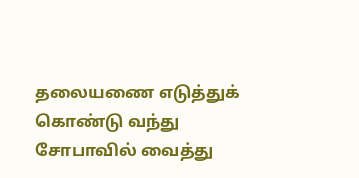தலையணை எடுத்துக் கொண்டு வந்து சோபாவில் வைத்து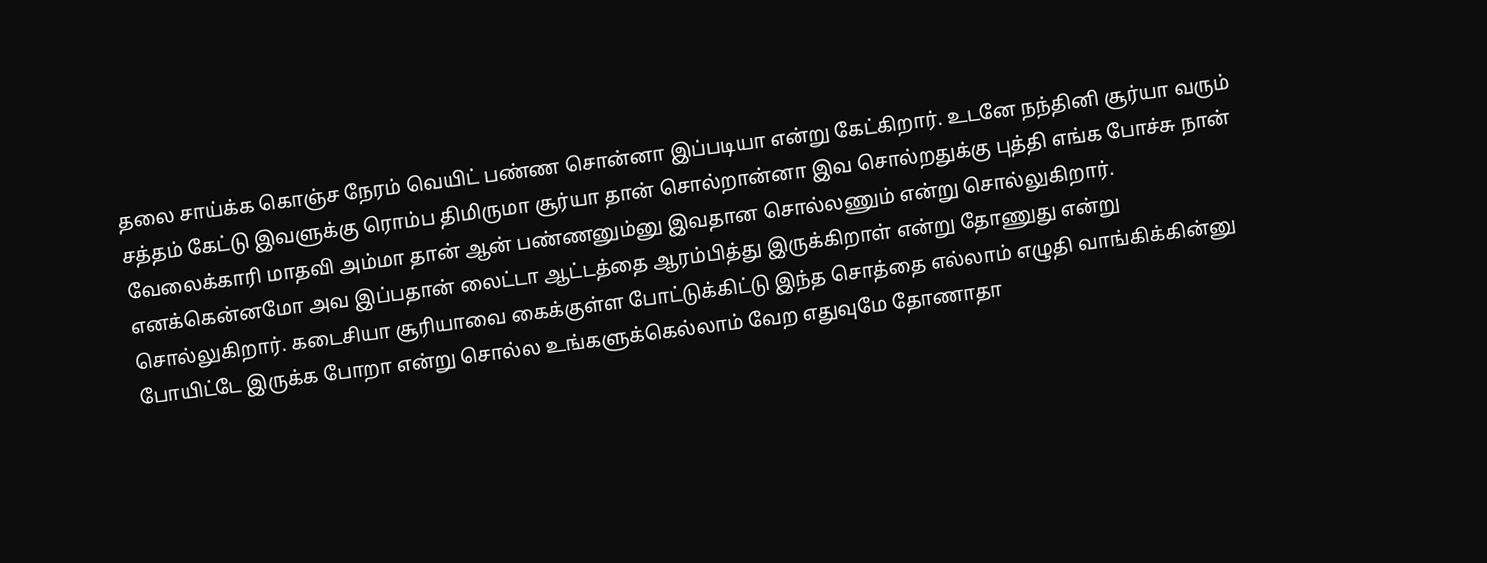தலை சாய்க்க கொஞ்ச நேரம் வெயிட் பண்ண சொன்னா இப்படியா என்று கேட்கிறார். உடனே நந்தினி சூர்யா வரும் சத்தம் கேட்டு இவளுக்கு ரொம்ப திமிருமா சூர்யா தான் சொல்றான்னா இவ சொல்றதுக்கு புத்தி எங்க போச்சு நான் வேலைக்காரி மாதவி அம்மா தான் ஆன் பண்ணனும்னு இவதான சொல்லணும் என்று சொல்லுகிறார். எனக்கென்னமோ அவ இப்பதான் லைட்டா ஆட்டத்தை ஆரம்பித்து இருக்கிறாள் என்று தோணுது என்று சொல்லுகிறார். கடைசியா சூரியாவை கைக்குள்ள போட்டுக்கிட்டு இந்த சொத்தை எல்லாம் எழுதி வாங்கிக்கின்னு போயிட்டே இருக்க போறா என்று சொல்ல உங்களுக்கெல்லாம் வேற எதுவுமே தோணாதா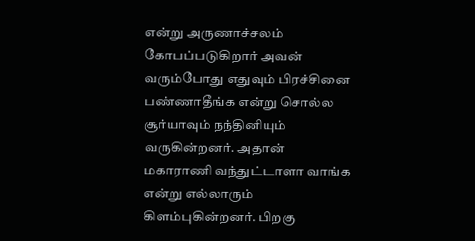என்று அருணாச்சலம் கோபப்படுகிறார் அவன் வரும்போது எதுவும் பிரச்சினை பண்ணாதீங்க என்று சொல்ல சூர்யாவும் நந்தினியும் வருகின்றனர். அதான் மகாராணி வந்துட்டாளா வாங்க என்று எல்லாரும் கிளம்புகின்றனர். பிறகு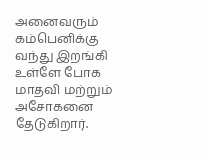அனைவரும் கம்பெனிக்கு வந்து இறங்கி உள்ளே போக மாதவி மற்றும் அசோகனை தேடுகிறார்.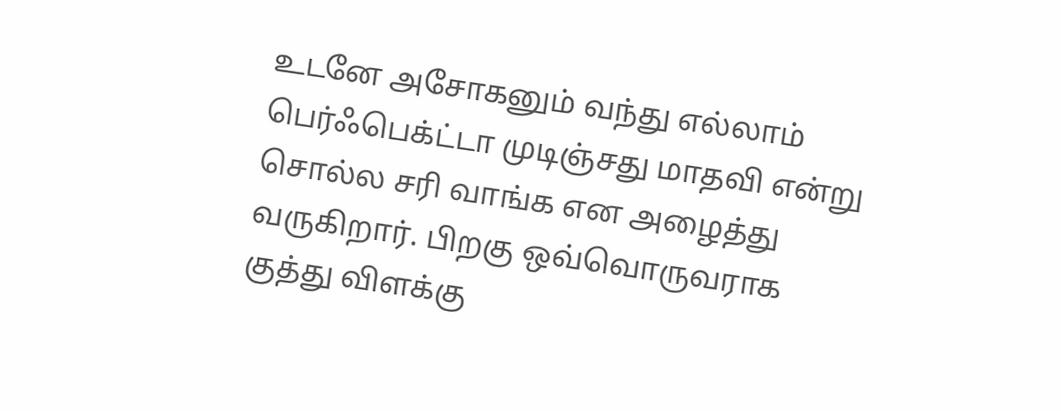உடனே அசோகனும் வந்து எல்லாம் பெர்ஃபெக்ட்டா முடிஞ்சது மாதவி என்று சொல்ல சரி வாங்க என அழைத்து வருகிறார். பிறகு ஒவ்வொருவராக குத்து விளக்கு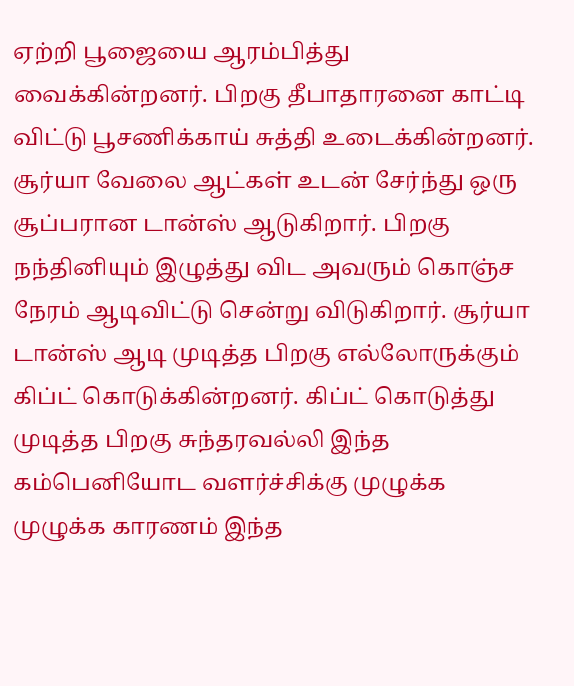ஏற்றி பூஜையை ஆரம்பித்து வைக்கின்றனர். பிறகு தீபாதாரனை காட்டி விட்டு பூசணிக்காய் சுத்தி உடைக்கின்றனர். சூர்யா வேலை ஆட்கள் உடன் சேர்ந்து ஒரு சூப்பரான டான்ஸ் ஆடுகிறார். பிறகு நந்தினியும் இழுத்து விட அவரும் கொஞ்ச நேரம் ஆடிவிட்டு சென்று விடுகிறார். சூர்யா டான்ஸ் ஆடி முடித்த பிறகு எல்லோருக்கும் கிப்ட் கொடுக்கின்றனர். கிப்ட் கொடுத்து முடித்த பிறகு சுந்தரவல்லி இந்த கம்பெனியோட வளர்ச்சிக்கு முழுக்க முழுக்க காரணம் இந்த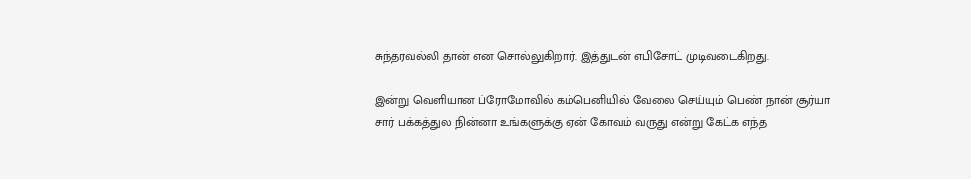சுந்தரவல்லி தான் என சொல்லுகிறார். இத்துடன் எபிசோட் முடிவடைகிறது.

இன்று வெளியான ப்ரோமோவில் கம்பெனியில் வேலை செய்யும் பெண் நான் சூர்யா சார் பக்கத்துல நின்னா உங்களுக்கு ஏன் கோவம் வருது என்று கேட்க எந்த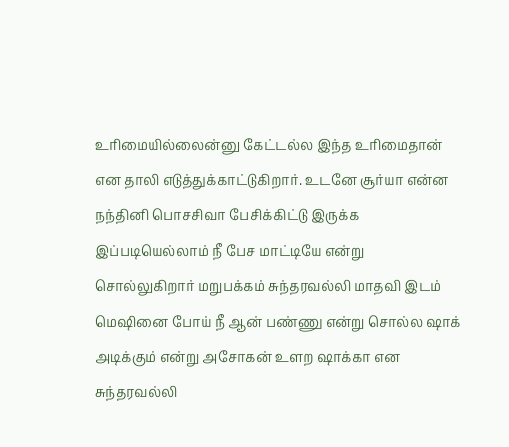உரிமையில்லைன்னு கேட்டல்ல இந்த உரிமைதான் என தாலி எடுத்துக்காட்டுகிறார். உடனே சூர்யா என்ன நந்தினி பொசசிவா பேசிக்கிட்டு இருக்க இப்படியெல்லாம் நீ பேச மாட்டியே என்று சொல்லுகிறார் மறுபக்கம் சுந்தரவல்லி மாதவி இடம் மெஷினை போய் நீ ஆன் பண்ணு என்று சொல்ல ஷாக் அடிக்கும் என்று அசோகன் உளற ஷாக்கா என சுந்தரவல்லி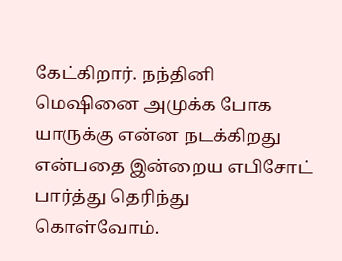கேட்கிறார். நந்தினி மெஷினை அமுக்க போக யாருக்கு என்ன நடக்கிறது என்பதை இன்றைய எபிசோட் பார்த்து தெரிந்து கொள்வோம்.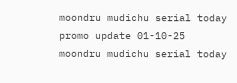moondru mudichu serial today promo update 01-10-25
moondru mudichu serial today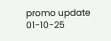promo update 01-10-25